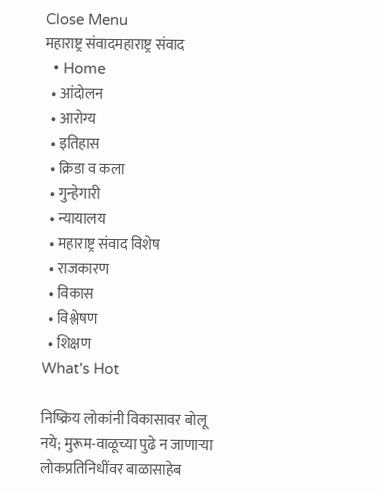Close Menu
महाराष्ट्र संवादमहाराष्ट्र संवाद
  • Home
  • आंदोलन
  • आरोग्य
  • इतिहास
  • क्रिडा व कला
  • गुन्हेगारी
  • न्यायालय
  • महाराष्ट्र संवाद विशेष
  • राजकारण
  • विकास
  • विश्लेषण
  • शिक्षण
What's Hot

निष्क्रिय लोकांनी विकासावर बोलू नये; मुरूम-वाळूच्या पुढे न जाणाऱ्या लोकप्रतिनिधींवर बाळासाहेब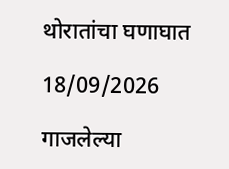थोरातांचा घणाघात

18/09/2026

गाजलेल्या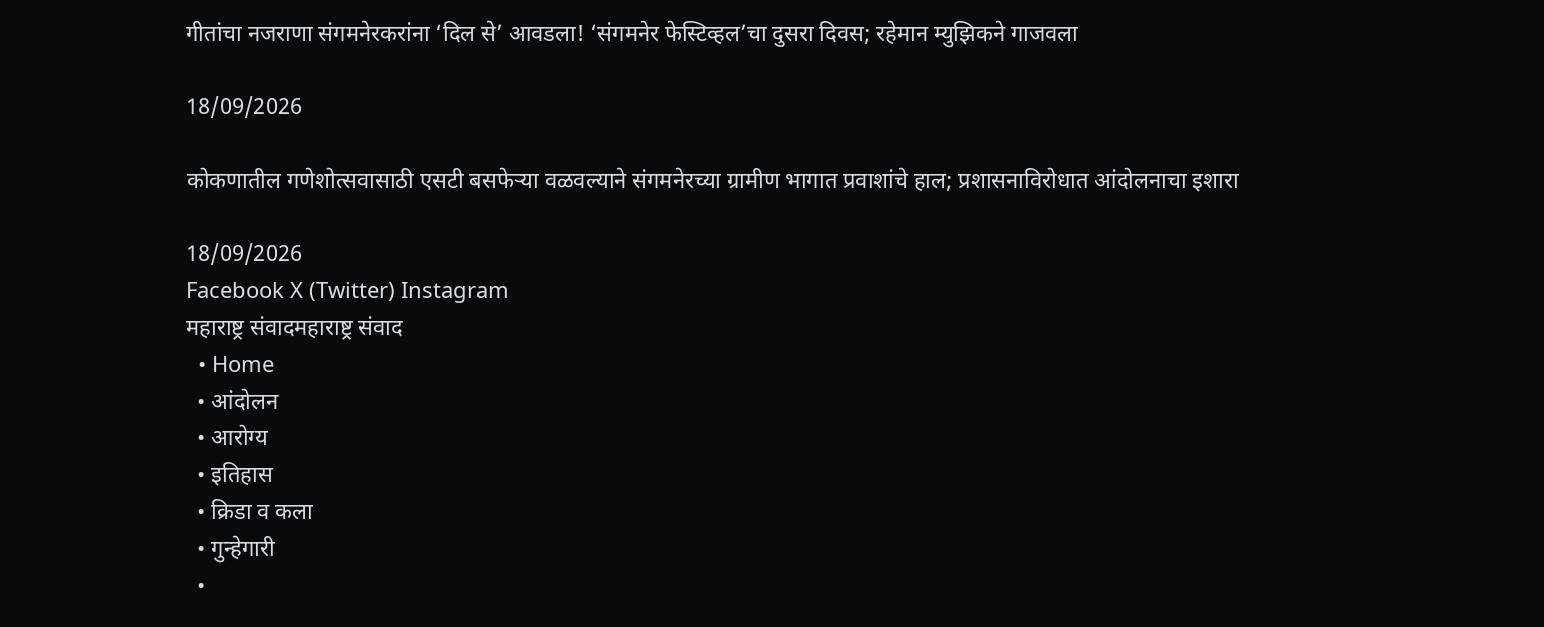गीतांचा नजराणा संगमनेरकरांना ‘दिल से’ आवडला! ‘संगमनेर फेस्टिव्हल’चा दुसरा दिवस; रहेमान म्युझिकने गाजवला

18/09/2026

कोकणातील गणेशोत्सवासाठी एसटी बसफेऱ्या वळवल्याने संगमनेरच्या ग्रामीण भागात प्रवाशांचे हाल; प्रशासनाविरोधात आंदोलनाचा इशारा

18/09/2026
Facebook X (Twitter) Instagram
महाराष्ट्र संवादमहाराष्ट्र संवाद
  • Home
  • आंदोलन
  • आरोग्य
  • इतिहास
  • क्रिडा व कला
  • गुन्हेगारी
  •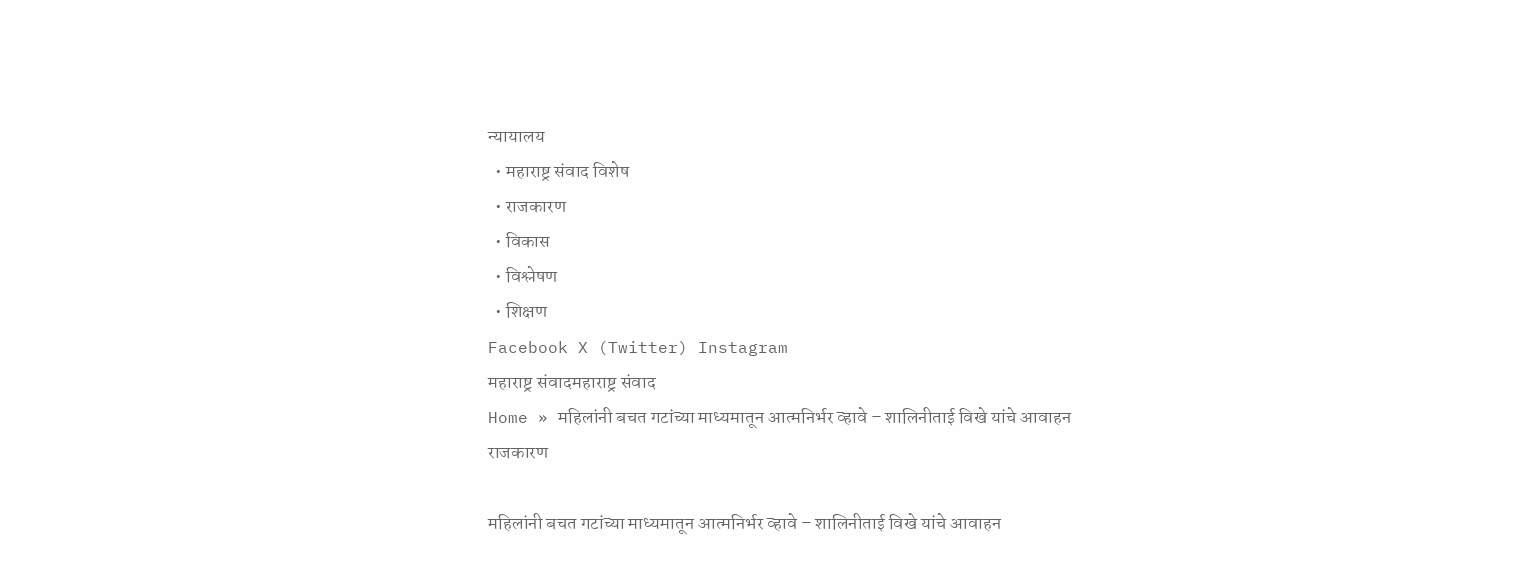न्यायालय
  • महाराष्ट्र संवाद विशेष
  • राजकारण
  • विकास
  • विश्लेषण
  • शिक्षण
Facebook X (Twitter) Instagram
महाराष्ट्र संवादमहाराष्ट्र संवाद
Home » महिलांनी बचत गटांच्या माध्यमातून आत्मनिर्भर व्हावे – शालिनीताई विखे यांचे आवाहन
राजकारण

महिलांनी बचत गटांच्या माध्यमातून आत्मनिर्भर व्हावे – शालिनीताई विखे यांचे आवाहन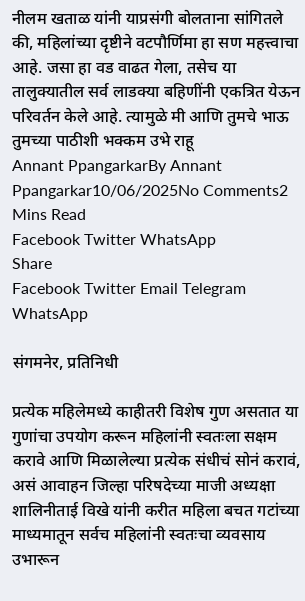नीलम खताळ यांनी याप्रसंगी बोलताना सांगितले की, महिलांच्या दृष्टीने वटपौर्णिमा हा सण महत्त्वाचा आहे. जसा हा वड वाढत गेला, तसेच या तालुक्यातील सर्व लाडक्या बहिणींनी एकत्रित येऊन परिवर्तन केले आहे. त्यामुळे मी आणि तुमचे भाऊ तुमच्या पाठीशी भक्कम उभे राहू
Annant PpangarkarBy Annant Ppangarkar10/06/2025No Comments2 Mins Read
Facebook Twitter WhatsApp
Share
Facebook Twitter Email Telegram WhatsApp

संगमनेर, प्रतिनिधी

प्रत्येक महिलेमध्ये काहीतरी विशेष गुण असतात या गुणांचा उपयोग करून महिलांनी स्वतःला सक्षम करावे आणि मिळालेल्या प्रत्येक संधीचं सोनं करावं, असं आवाहन जिल्हा परिषदेच्या माजी अध्यक्षा शालिनीताई विखे यांनी करीत महिला बचत गटांच्या माध्यमातून सर्वच महिलांनी स्वतःचा व्यवसाय उभारून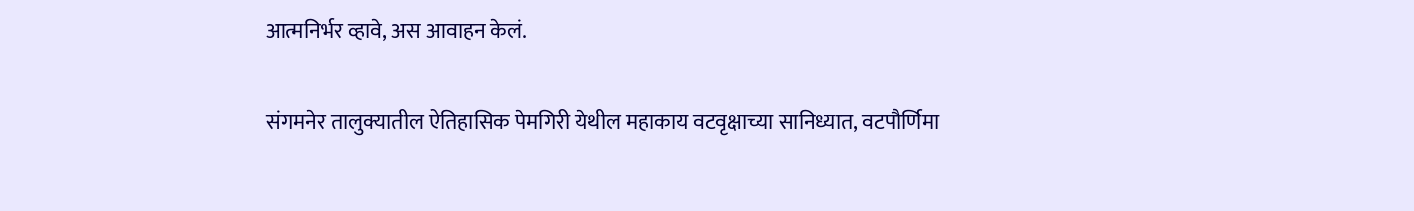आत्मनिर्भर व्हावे, अस आवाहन केलं.

संगमनेर तालुक्यातील ऐतिहासिक पेमगिरी येथील महाकाय वटवृक्षाच्या सानिध्यात, वटपौर्णिमा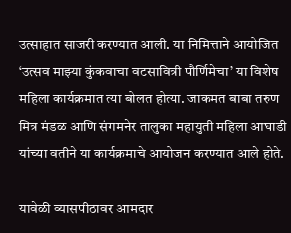उत्साहात साजरी करण्यात आली. या निमित्ताने आयोजित ‘उत्सव माझ्या कुंकवाचा वटसावित्री पौर्णिमेचा’ या विशेष महिला कार्यक्रमात त्या बोलत होत्या. जाकमत बाबा तरुण मित्र मंडळ आणि संगमनेर तालुका महायुती महिला आघाडी यांच्या वतीने या कार्यक्रमाचे आयोजन करण्यात आले होते.

यावेळी व्यासपीठावर आमदार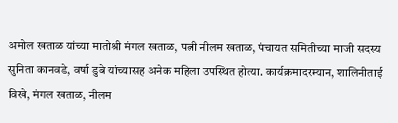अमोल खताळ यांच्या मातोश्री मंगल खताळ, पत्नी नीलम खताळ, पंचायत समितीच्या माजी सदस्य सुनिता कानवडे, वर्षा डुबे यांच्यासह अनेक महिला उपस्थित होत्या. कार्यक्रमादरम्यान, शालिनीताई विखे, मंगल खताळ, नीलम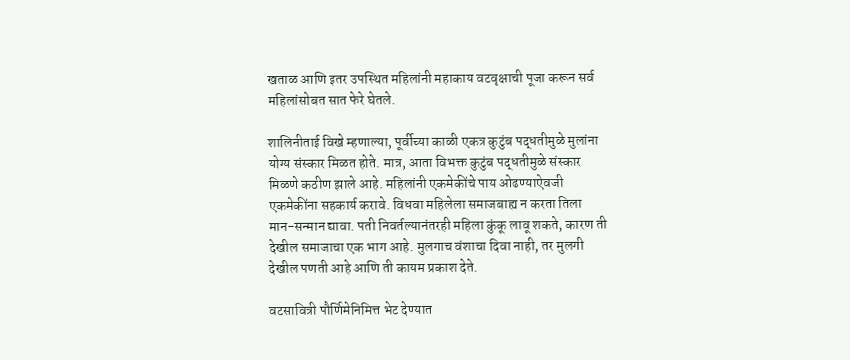खताळ आणि इतर उपस्थित महिलांनी महाकाय वटवृक्षाची पूजा करून सर्व महिलांसोबत सात फेरे घेतले.

शालिनीताई विखे म्हणाल्या, पूर्वीच्या काळी एकत्र कुटुंब पद्धतीमुळे मुलांना योग्य संस्कार मिळत होते. मात्र, आता विभक्त कुटुंब पद्धतीमुळे संस्कार मिळणे कठीण झाले आहे. महिलांनी एकमेकींचे पाय ओढण्याऐवजी एकमेकींना सहकार्य करावे. विधवा महिलेला समाजबाह्य न करता तिला मान-सन्मान द्यावा. पती निवर्तल्यानंतरही महिला कुंकू लावू शकते, कारण ती देखील समाजाचा एक भाग आहे. मुलगाच वंशाचा दिवा नाही, तर मुलगी देखील पणती आहे आणि ती कायम प्रकाश देते.

वटसावित्री पौर्णिमेनिमित्त भेट देण्यात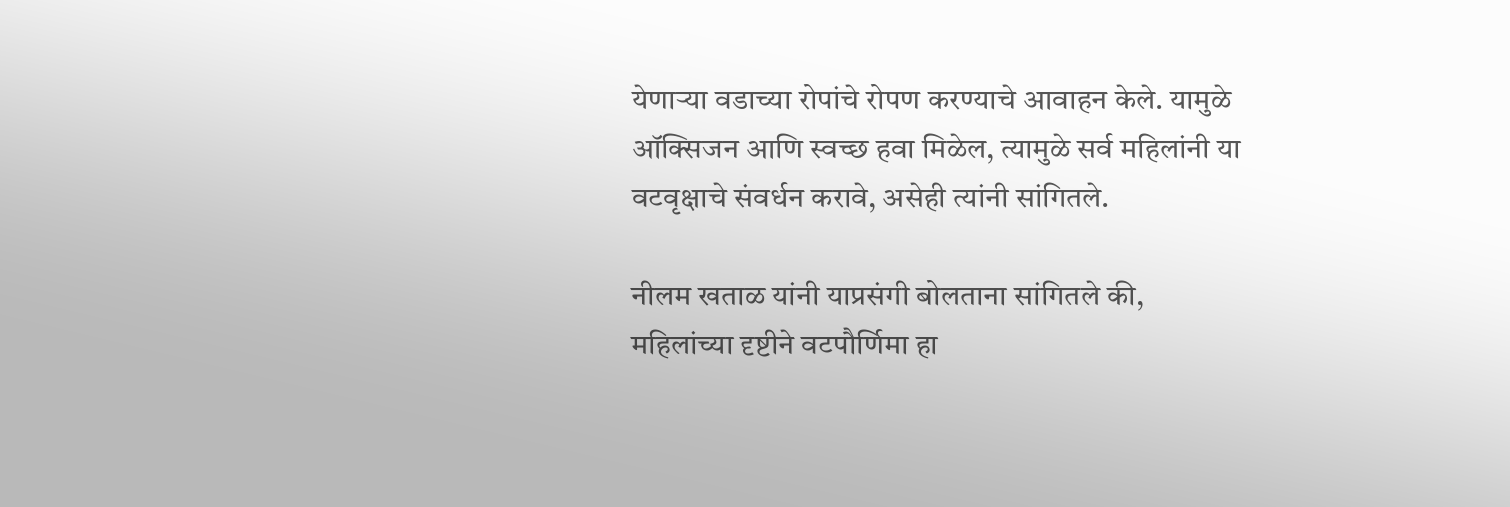येणाऱ्या वडाच्या रोपांचे रोपण करण्याचे आवाहन केले. यामुळे ऑक्सिजन आणि स्वच्छ हवा मिळेल, त्यामुळे सर्व महिलांनी या वटवृक्षाचे संवर्धन करावे, असेही त्यांनी सांगितले.

नीलम खताळ यांनी याप्रसंगी बोलताना सांगितले की, महिलांच्या दृष्टीने वटपौर्णिमा हा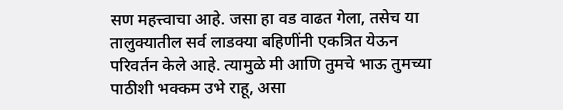सण महत्त्वाचा आहे. जसा हा वड वाढत गेला, तसेच या तालुक्यातील सर्व लाडक्या बहिणींनी एकत्रित येऊन परिवर्तन केले आहे. त्यामुळे मी आणि तुमचे भाऊ तुमच्या पाठीशी भक्कम उभे राहू, असा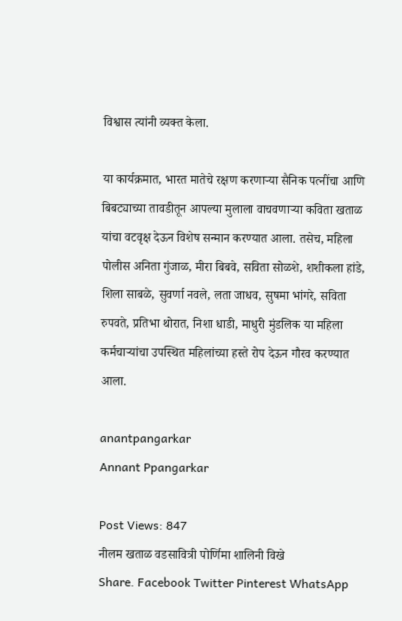विश्वास त्यांनी व्यक्त केला.

या कार्यक्रमात, भारत मातेचे रक्षण करणाऱ्या सैनिक पत्नींचा आणि बिबट्याच्या तावडीतून आपल्या मुलाला वाचवणाऱ्या कविता खताळ यांचा वटवृक्ष देऊन विशेष सन्मान करण्यात आला. तसेच, महिला पोलीस अनिता गुंजाळ, मीरा बिबवे, सविता सोळशे, शशीकला हांडे, शिला साबळे, सुवर्णा नवले, लता जाधव, सुषमा भांगरे, सविता रुपवते, प्रतिभा थोरात, निशा धाडी, माधुरी मुंडलिक या महिला कर्मचाऱ्यांचा उपस्थित महिलांच्या हस्ते रोप देऊन गौरव करण्यात आला.

anantpangarkar
Annant Ppangarkar

Post Views: 847
नीलम खताळ वडसावित्री पोर्णिमा शालिनी विखे
Share. Facebook Twitter Pinterest WhatsApp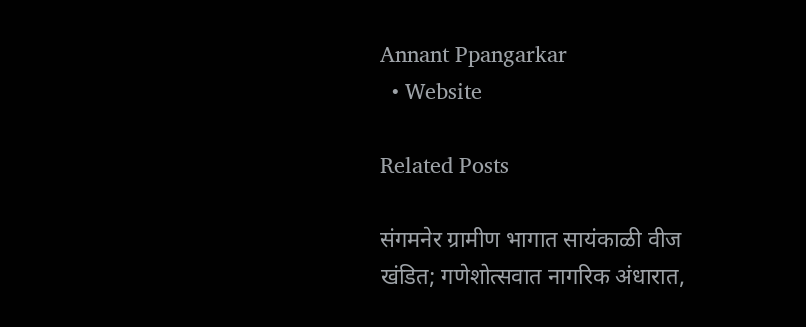Annant Ppangarkar
  • Website

Related Posts

संगमनेर ग्रामीण भागात सायंकाळी वीज खंडित; गणेशोत्सवात नागरिक अंधारात,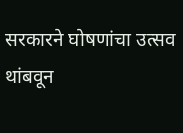सरकारने घोषणांचा उत्सव थांबवून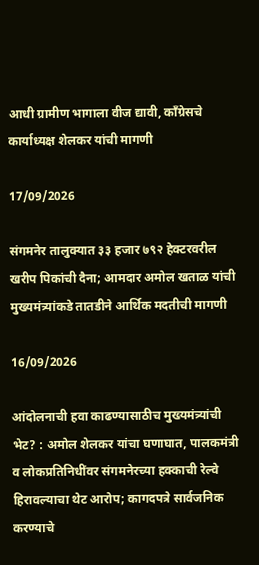आधी ग्रामीण भागाला वीज द्यावी, काँग्रेसचे कार्याध्यक्ष शेलकर यांची मागणी

17/09/2026

संगमनेर तालुक्यात ३३ हजार ७९२ हेक्टरवरील खरीप पिकांची दैना; आमदार अमोल खताळ यांची मुख्यमंत्र्यांकडे तातडीने आर्थिक मदतीची मागणी

16/09/2026

आंदोलनाची हवा काढण्यासाठीच मुख्यमंत्र्यांची भेट? : अमोल शेलकर यांचा घणाघात, पालकमंत्री व लोकप्रतिनिधींवर संगमनेरच्या हक्काची रेल्वे हिरावल्याचा थेट आरोप; कागदपत्रे सार्वजनिक करण्याचे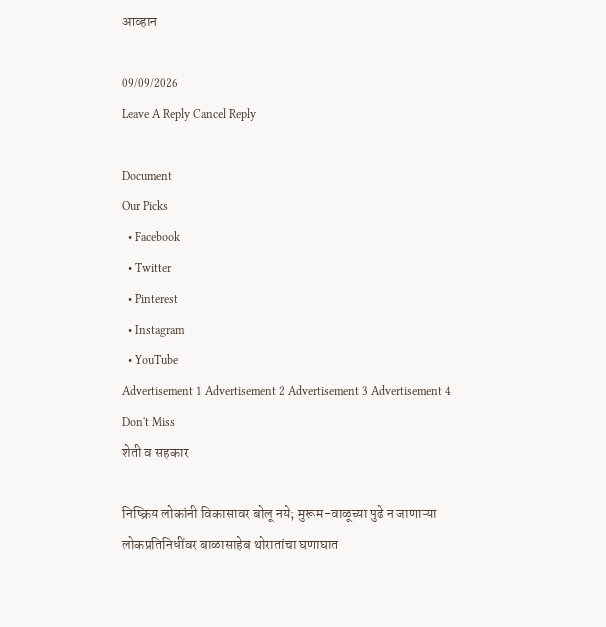आव्हान

09/09/2026
Leave A Reply Cancel Reply

Document
Our Picks
  • Facebook
  • Twitter
  • Pinterest
  • Instagram
  • YouTube
Advertisement 1 Advertisement 2 Advertisement 3 Advertisement 4
Don't Miss
शेती व सहकार

निष्क्रिय लोकांनी विकासावर बोलू नये; मुरूम-वाळूच्या पुढे न जाणाऱ्या लोकप्रतिनिधींवर बाळासाहेब थोरातांचा घणाघात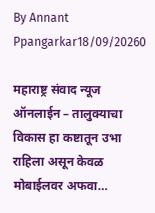By Annant Ppangarkar18/09/20260

महाराष्ट्र संवाद न्यूज ऑनलाईन – तालुक्याचा विकास हा कष्टातून उभा राहिला असून केवळ मोबाईलवर अफवा…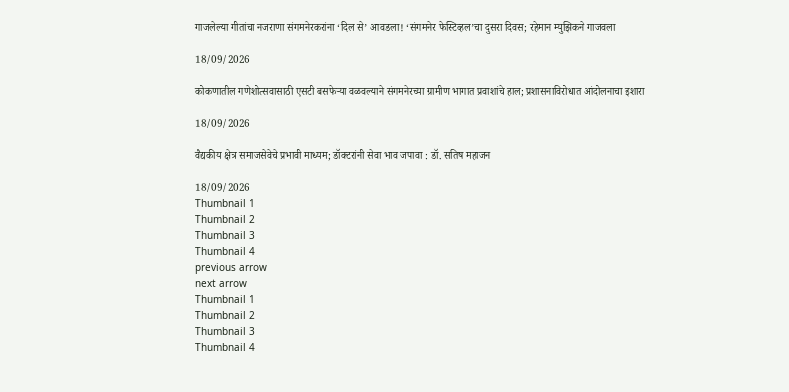गाजलेल्या गीतांचा नजराणा संगमनेरकरांना ‘दिल से’ आवडला! ‘संगमनेर फेस्टिव्हल’चा दुसरा दिवस; रहेमान म्युझिकने गाजवला

18/09/2026

कोकणातील गणेशोत्सवासाठी एसटी बसफेऱ्या वळवल्याने संगमनेरच्या ग्रामीण भागात प्रवाशांचे हाल; प्रशासनाविरोधात आंदोलनाचा इशारा

18/09/2026

वैद्यकीय क्षेत्र समाजसेवेचे प्रभावी माध्यम; डॉक्टरांनी सेवा भाव जपावा : डॉ. सतिष महाजन

18/09/2026
Thumbnail 1
Thumbnail 2
Thumbnail 3
Thumbnail 4
previous arrow
next arrow
Thumbnail 1
Thumbnail 2
Thumbnail 3
Thumbnail 4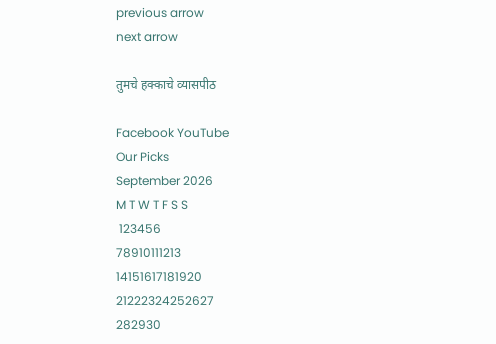previous arrow
next arrow

तुमचे हक्काचे व्यासपीठ

Facebook YouTube
Our Picks
September 2026
M T W T F S S
 123456
78910111213
14151617181920
21222324252627
282930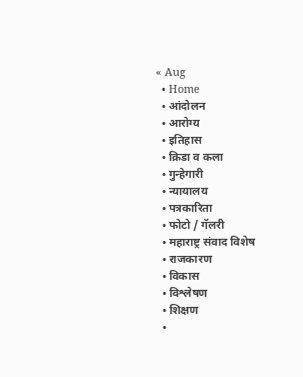« Aug
  • Home
  • आंदोलन
  • आरोग्य
  • इतिहास
  • क्रिडा व कला
  • गुन्हेगारी
  • न्यायालय
  • पत्रकारिता
  • फोटो / गॅलरी
  • महाराष्ट्र संवाद विशेष
  • राजकारण
  • विकास
  • विश्लेषण
  • शिक्षण
  •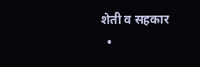शेती व सहकार
  •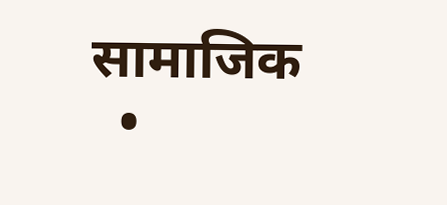सामाजिक
  •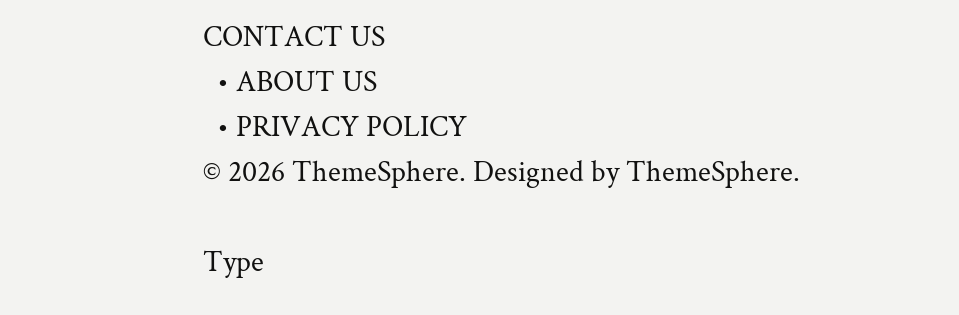CONTACT US
  • ABOUT US
  • PRIVACY POLICY
© 2026 ThemeSphere. Designed by ThemeSphere.

Type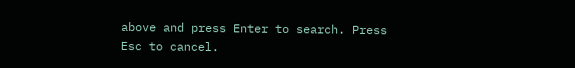above and press Enter to search. Press Esc to cancel.